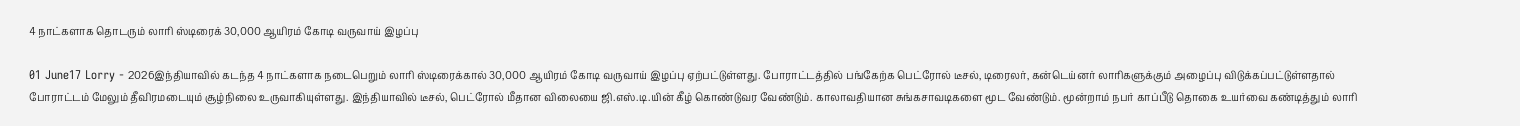4 நாட்களாக தொடரும் லாரி ஸ்டிரைக் 30,000 ஆயிரம் கோடி வருவாய் இழப்பு

01 June17 Lorry - 2026இந்தியாவில் கடந்த 4 நாட்களாக நடைபெறும் லாரி ஸ்டிரைக்கால் 30,000 ஆயிரம் கோடி வருவாய் இழப்பு ஏற்பட்டுள்ளது. போராட்டத்தில் பங்கேற்க பெட்ரோல் டீசல், டிரைலர், கன்டெய்னர் லாரிகளுக்கும் அழைப்பு விடுக்கப்பட்டுள்ளதால் போராட்டம் மேலும் தீவிரமடையும் சூழ்நிலை உருவாகியுள்ளது. இந்தியாவில் டீசல், பெட்ரோல் மீதான விலையை ஜி.எஸ்.டி.யின் கீழ் கொண்டுவர வேண்டும். காலாவதியான சுங்கசாவடிகளை மூட வேண்டும். மூன்றாம் நபர் காப்பீடு தொகை உயர்வை கண்டித்தும் லாரி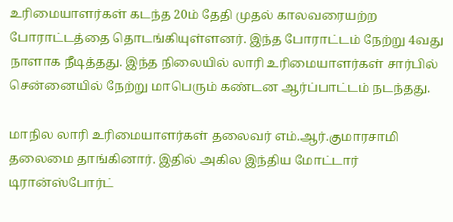உரிமையாளர்கள் கடந்த 20ம் தேதி முதல் காலவரையற்ற போராட்டத்தை தொடங்கியுள்ளனர். இந்த போராட்டம் நேற்று 4வது நாளாக நீடித்தது. இந்த நிலையில் லாரி உரிமையாளர்கள் சார்பில் சென்னையில் நேற்று மாபெரும் கண்டன ஆர்ப்பாட்டம் நடந்தது.

மாநில லாரி உரிமையாளர்கள் தலைவர் எம்.ஆர்.குமாரசாமி தலைமை தாங்கினார். இதில் அகில இந்திய மோட்டார் டிரான்ஸ்போர்ட்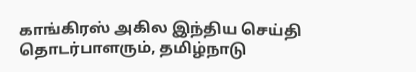காங்கிரஸ் அகில இந்திய செய்தி தொடர்பாளரும், தமிழ்நாடு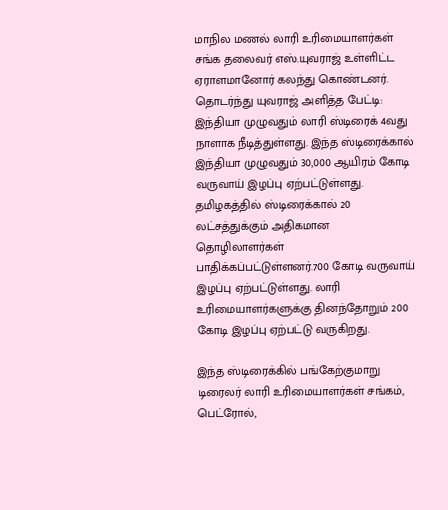மாநில மணல் லாரி உரிமையாளர்கள் சங்க தலைவர் எஸ்.யுவராஜ் உள்ளிட்ட ஏராளமானோர் கலந்து கொண்டனர். தொடர்ந்து யுவராஜ் அளித்த பேட்டி: இந்தியா முழுவதும் லாரி ஸ்டிரைக் 4வது நாளாக நீடித்துள்ளது. இந்த ஸ்டிரைக்கால் இந்தியா முழுவதும் 30,000 ஆயிரம் கோடி வருவாய் இழப்பு ஏற்பட்டுள்ளது. தமிழகத்தில் ஸ்டிரைக்கால் 20 லட்சத்துக்கும் அதிகமான தொழிலாளர்கள் பாதிக்கப்பட்டுள்ளனர்.700 கோடி வருவாய் இழப்பு ஏற்பட்டுள்ளது. லாரி உரிமையாளர்களுக்கு தினந்தோறும் 200 கோடி இழப்பு ஏற்பட்டு வருகிறது.

இந்த ஸ்டிரைக்கில் பங்கேற்குமாறு டிரைலர் லாரி உரிமையாளர்கள் சங்கம், பெட்ரோல்,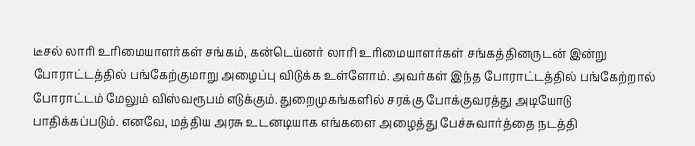டீசல் லாரி உரிமையாளர்கள் சங்கம், கன்டெய்னர் லாரி உரிமையாளர்கள் சங்கத்தினருடன் இன்று போராட்டத்தில் பங்கேற்குமாறு அழைப்பு விடுக்க உள்ளோம். அவர்கள் இந்த போராட்டத்தில் பங்கேற்றால் போராட்டம் மேலும் விஸ்வரூபம் எடுக்கும். துறைமுகங்களில் சரக்கு போக்குவரத்து அடியோடு பாதிக்கப்படும். எனவே, மத்திய அரசு உடனடியாக எங்களை அழைத்து பேச்சுவார்த்தை நடத்தி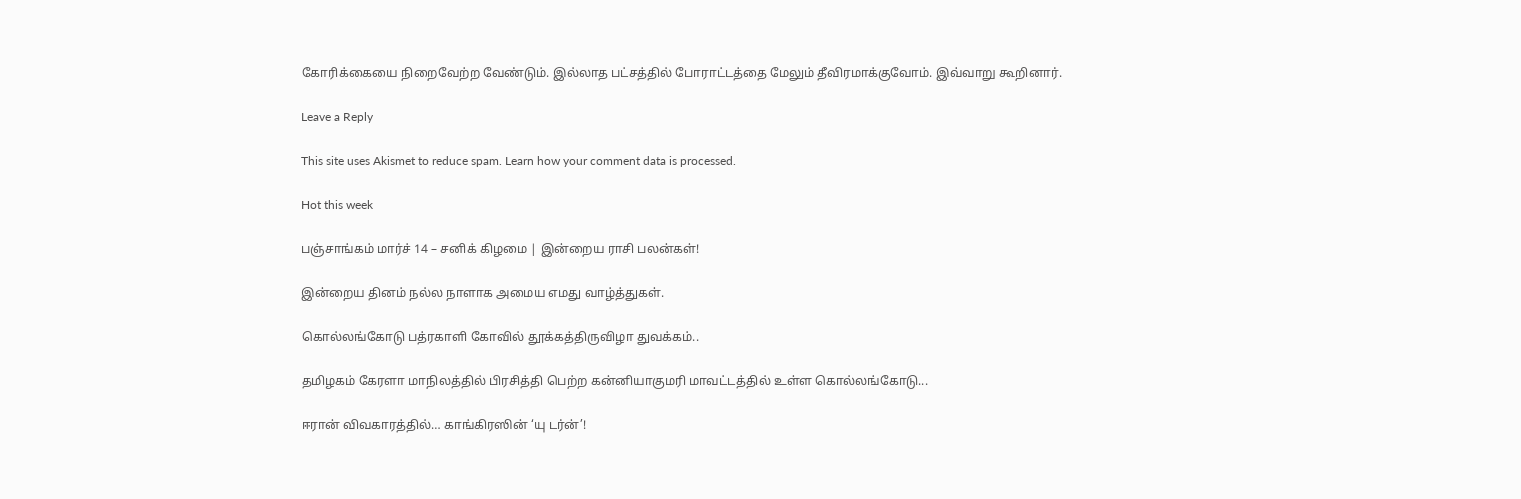கோரிக்கையை நிறைவேற்ற வேண்டும். இல்லாத பட்சத்தில் போராட்டத்தை மேலும் தீவிரமாக்குவோம். இவ்வாறு கூறினார்.

Leave a Reply

This site uses Akismet to reduce spam. Learn how your comment data is processed.

Hot this week

பஞ்சாங்கம் மார்ச் 14 – சனிக் கிழமை | இன்றைய ராசி பலன்கள்!

இன்றைய தினம் நல்ல நாளாக அமைய எமது வாழ்த்துகள்.

கொல்லங்கோடு பத்ரகாளி கோவில் தூக்கத்திருவிழா துவக்கம்..

தமிழகம் கேரளா மாநிலத்தில் பிரசித்தி பெற்ற கன்னியாகுமரி மாவட்டத்தில் உள்ள கொல்லங்கோடு...

ஈரான் விவகாரத்தில்… காங்கிரஸின் ‘யு டர்ன்’!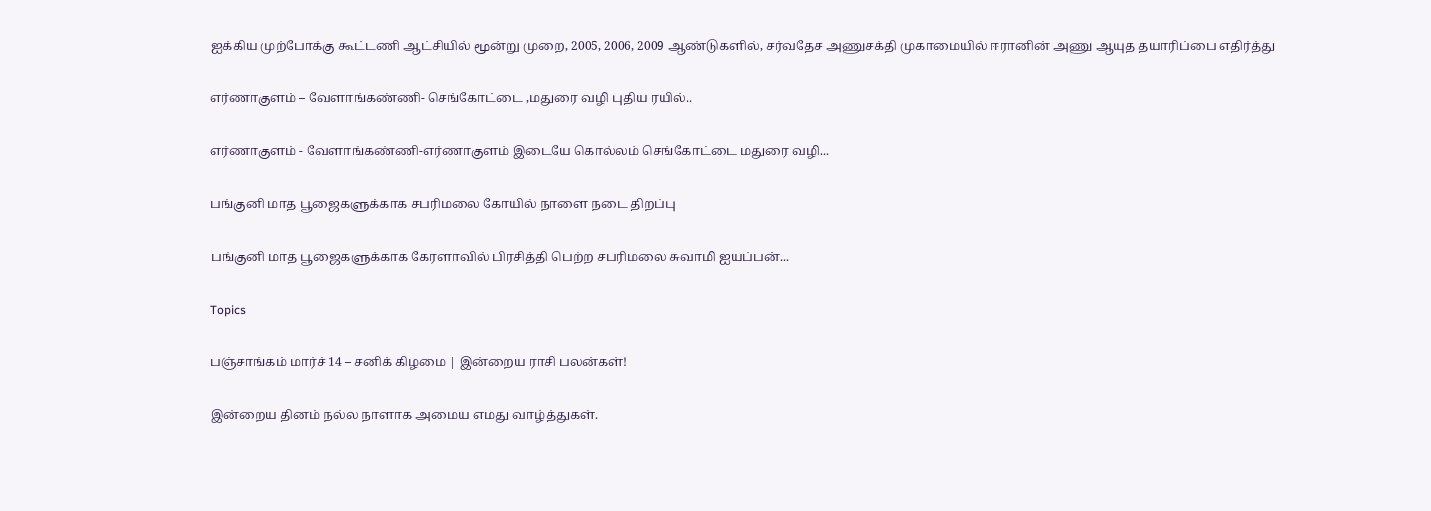ஐக்கிய முற்போக்கு கூட்டணி ஆட்சியில் மூன்று முறை, 2005, 2006, 2009 ஆண்டுகளில், சர்வதேச அணுசக்தி முகாமையில் ஈரானின் அணு ஆயுத தயாரிப்பை எதிர்த்து

எர்ணாகுளம் – வேளாங்கண்ணி- செங்கோட்டை ,மதுரை வழி புதிய ரயில்..

எர்ணாகுளம் - வேளாங்கண்ணி-எர்ணாகுளம் இடையே கொல்லம் செங்கோட்டை மதுரை வழி...

பங்குனி மாத பூஜைகளுக்காக சபரிமலை கோயில் நாளை நடை திறப்பு

பங்குனி மாத பூஜைகளுக்காக கேரளாவில் பிரசித்தி பெற்ற சபரிமலை சுவாமி ஐயப்பன்...

Topics

பஞ்சாங்கம் மார்ச் 14 – சனிக் கிழமை | இன்றைய ராசி பலன்கள்!

இன்றைய தினம் நல்ல நாளாக அமைய எமது வாழ்த்துகள்.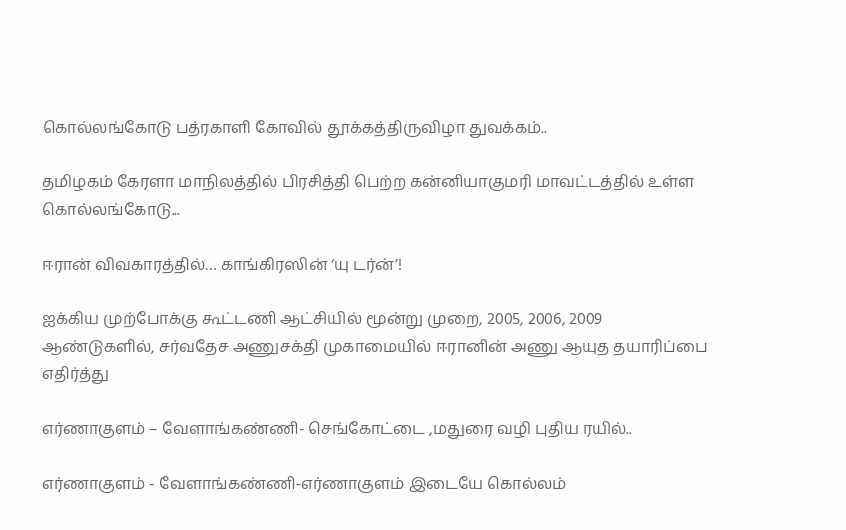கொல்லங்கோடு பத்ரகாளி கோவில் தூக்கத்திருவிழா துவக்கம்..

தமிழகம் கேரளா மாநிலத்தில் பிரசித்தி பெற்ற கன்னியாகுமரி மாவட்டத்தில் உள்ள கொல்லங்கோடு...

ஈரான் விவகாரத்தில்… காங்கிரஸின் ‘யு டர்ன்’!

ஐக்கிய முற்போக்கு கூட்டணி ஆட்சியில் மூன்று முறை, 2005, 2006, 2009 ஆண்டுகளில், சர்வதேச அணுசக்தி முகாமையில் ஈரானின் அணு ஆயுத தயாரிப்பை எதிர்த்து

எர்ணாகுளம் – வேளாங்கண்ணி- செங்கோட்டை ,மதுரை வழி புதிய ரயில்..

எர்ணாகுளம் - வேளாங்கண்ணி-எர்ணாகுளம் இடையே கொல்லம்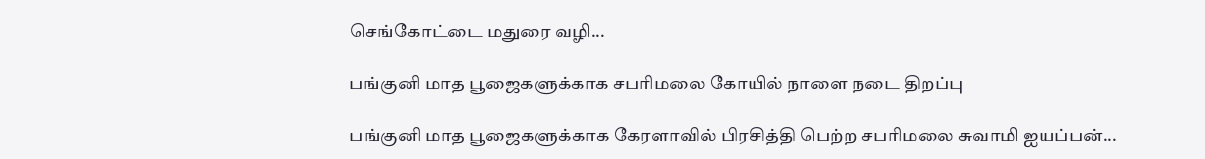செங்கோட்டை மதுரை வழி...

பங்குனி மாத பூஜைகளுக்காக சபரிமலை கோயில் நாளை நடை திறப்பு

பங்குனி மாத பூஜைகளுக்காக கேரளாவில் பிரசித்தி பெற்ற சபரிமலை சுவாமி ஐயப்பன்...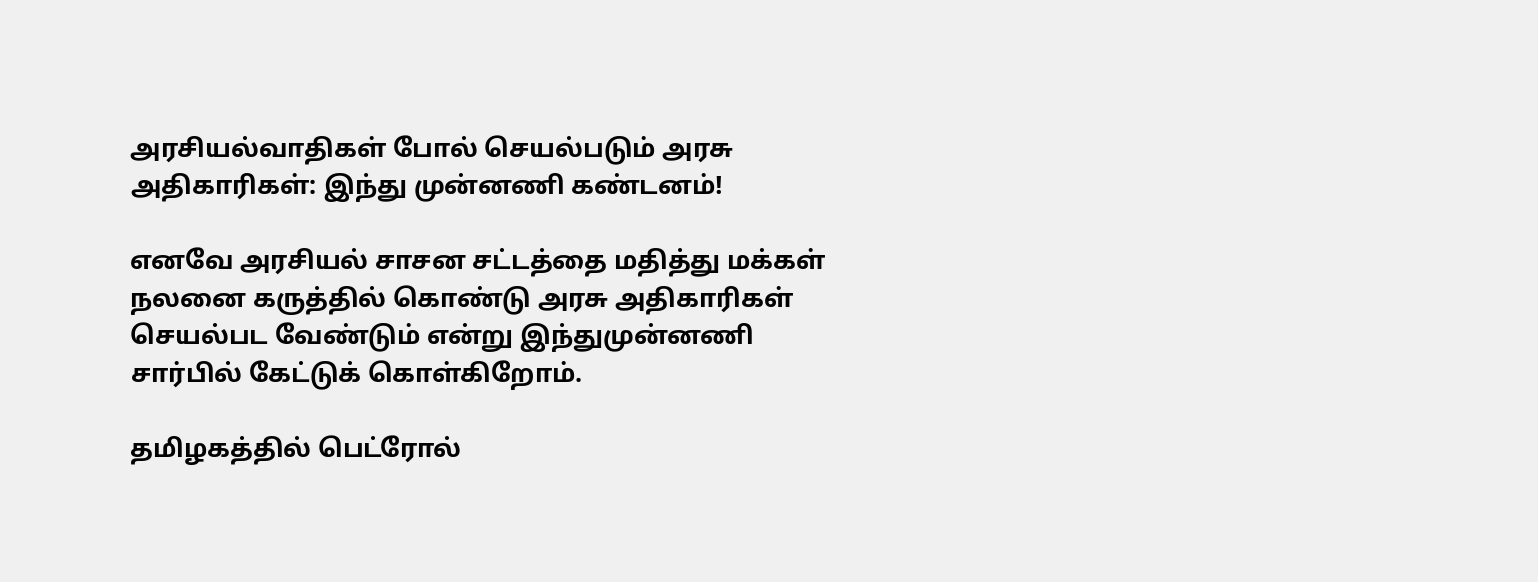அரசியல்வாதிகள் போல் செயல்படும் அரசு அதிகாரிகள்: இந்து முன்னணி கண்டனம்!

எனவே அரசியல் சாசன சட்டத்தை மதித்து மக்கள் நலனை கருத்தில் கொண்டு அரசு அதிகாரிகள் செயல்பட வேண்டும் என்று இந்துமுன்னணி சார்பில் கேட்டுக் கொள்கிறோம்.

தமிழகத்தில் பெட்ரோல்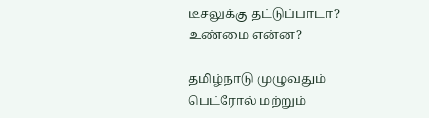டீசலுக்கு தட்டுப்பாடா? உண்மை என்ன?

தமிழ்நாடு முழுவதும் பெட்ரோல் மற்றும்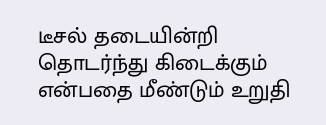டீசல் தடையின்றி தொடர்ந்து கிடைக்கும் என்பதை மீண்டும் உறுதி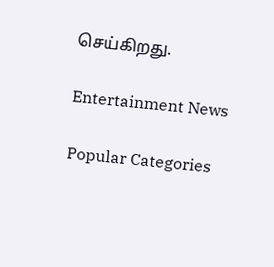செய்கிறது.

Entertainment News

Popular Categories